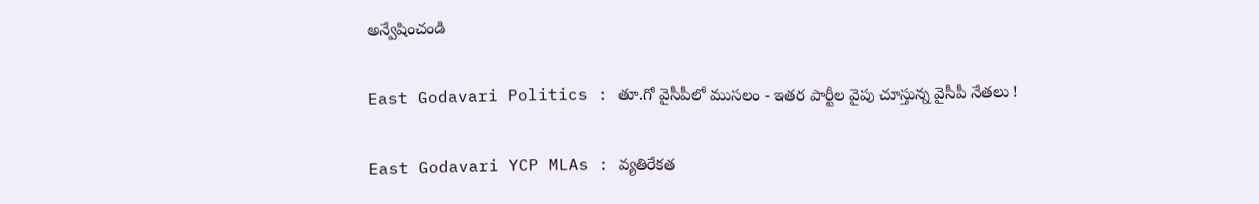అన్వేషించండి

East Godavari Politics : తూ.గో వైసీపీలో ముసలం - ఇతర పార్టీల వైపు చూస్తున్న వైసీపీ నేతలు !

East Godavari YCP MLAs : వ్యతిరేకత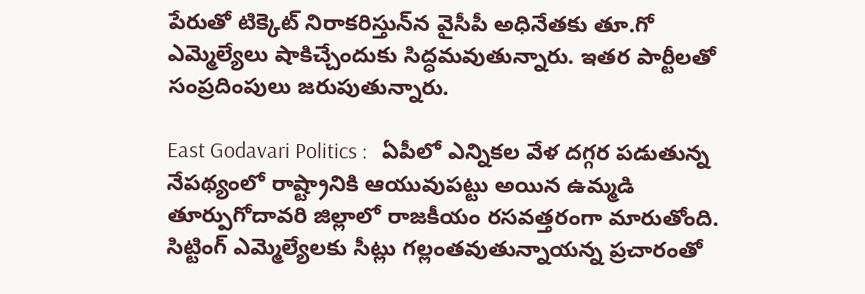పేరుతో టిక్కెట్ నిరాకరిస్తున్‌న వైసీపీ అధినేతకు తూ.గో ఎమ్మెల్యేలు షాకిచ్చేందుకు సిద్ధమవుతున్నారు. ఇతర పార్టీలతో సంప్రదింపులు జరుపుతున్నారు.

East Godavari Politics :   ఏపీలో ఎన్నికల వేళ దగ్గర పడుతున్న నేపథ్యంలో రాష్ట్రానికి ఆయువుపట్టు అయిన ఉమ్మడి తూర్పుగోదావరి జిల్లాలో రాజకీయం రసవత్తరంగా మారుతోంది. సిట్టింగ్‌ ఎమ్మెల్యేలకు సీట్లు గల్లంతవుతున్నాయన్న ప్రచారంతో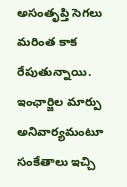అసంతృప్తి సెగలు మరింత కాక రేపుతున్నాయి. ఇంఛార్జిల మార్పు అనివార్యమంటూ సంకేతాలు ఇచ్చి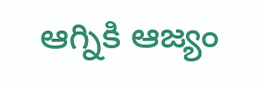ఆగ్నికి ఆజ్యం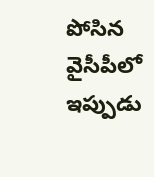పోసిన వైసీపీలో ఇప్పుడు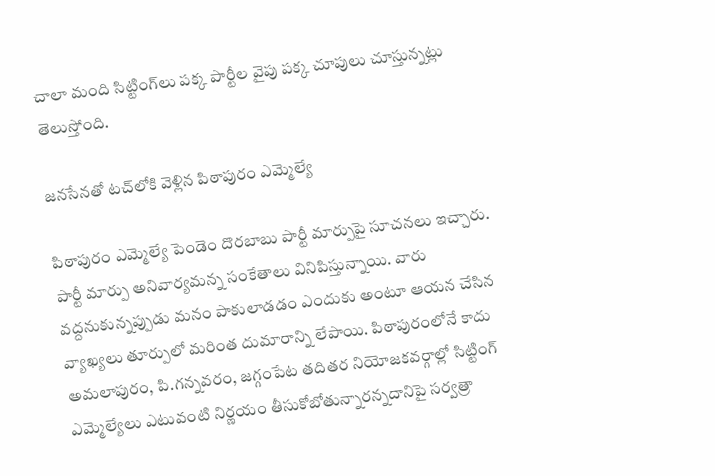చాలా మంది సిట్టింగ్‌లు పక్క పార్టీల వైపు పక్క చూపులు చూస్తున్నట్లు తెలుస్తోంది.

జనసేనతో టచ్‌లోకి వెళ్లిన పిఠాపురం ఎమ్మెల్యే

పిఠాపురం ఎమ్మెల్యే పెండెం దొరబాబు పార్టీ మార్పుపై సూచనలు ఇచ్చారు.  పార్టీ మార్పు అనివార్యమన్న సంకేతాలు వినిపిస్తున్నాయి. వారు వద్దనుకున్నప్పుడు మనం పాకులాడడం ఎందుకు అంటూ ఆయన చేసిన వ్యాఖ్యలు తూర్పులో మరింత దుమారాన్ని లేపాయి. పిఠాపురంలోనే కాదు అమలాపురం, పి.గన్నవరం, జగ్గంపేట తదితర నియోజకవర్గాల్లో సిట్టింగ్‌ ఎమ్మెల్యేలు ఎటువంటి నిర్ణయం తీసుకోబోతున్నారన్నదానిపై సర్వత్రా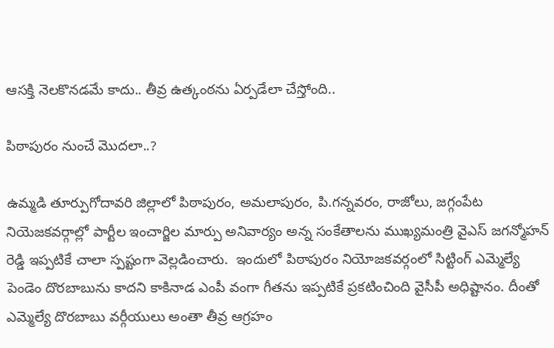ఆసక్తి నెలకొనడమే కాదు.. తీవ్ర ఉత్కంఠను ఏర్పడేలా చేస్తోంది..

పిఠాపురం నుంచే మొదలా..?

ఉమ్మడి తూర్పుగోదావరి జిల్లాలో పిఠాపురం, అమలాపురం, పి.గన్నవరం, రాజోలు, జగ్గంపేట నియెజకవర్గాల్లో పార్టీల ఇంచార్జిల మార్పు అనివార్యం అన్న సంకేతాలను ముఖ్యమంత్రి వైఎస్‌ జగన్మోహన్‌ రెడ్డి ఇప్పటికే చాలా స్పష్టంగా వెల్లడించారు.  ఇందులో పిఠాపురం నియోజకవర్గంలో సిట్టింగ్‌ ఎమ్మెల్యే పెండెం దొరబాబును కాదని కాకినాడ ఎంపీ వంగా గీతను ఇప్పటికే ప్రకటించింది వైసీపీ అధిష్టానం. దీంతో ఎమ్మెల్యే దొరబాబు వర్గీయులు అంతా తీవ్ర ఆగ్రహం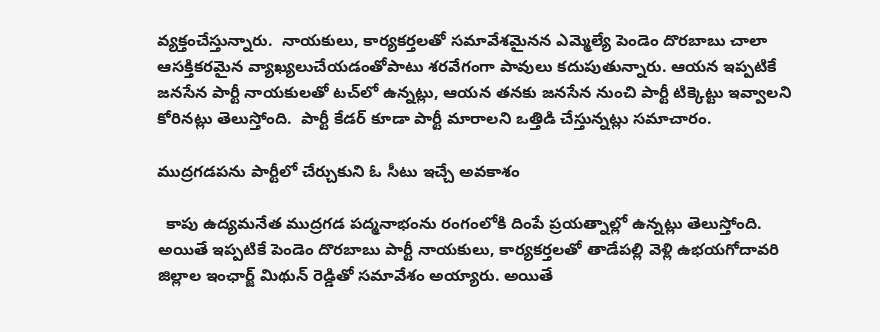వ్యక్తంచేస్తున్నారు.  నాయకులు, కార్యకర్తలతో సమావేశమైనన ఎమ్మెల్యే పెండెం దొరబాబు చాలా ఆసక్తికరమైన వ్యాఖ్యలుచేయడంతోపాటు శరవేగంగా పావులు కదుపుతున్నారు. ఆయన ఇప్పటికే జనసేన పార్టీ నాయకులతో టచ్‌లో ఉన్నట్లు, ఆయన తనకు జనసేన నుంచి పార్టీ టిక్కెట్టు ఇవ్వాలని కోరినట్లు తెలుస్తోంది.  పార్టీ కేడర్‌ కూడా పార్టీ మారాలని ఒత్తిడి చేస్తున్నట్లు సమాచారం.

ముద్రగడపను పార్టీలో చేర్చుకుని ఓ సీటు ఇచ్చే అవకాశం

  కాపు ఉద్యమనేత ముద్రగడ పద్మనాభంను రంగంలోకి దింపే ప్రయత్నాల్లో ఉన్నట్లు తెలుస్తోంది. అయితే ఇప్పటికే పెండెం దొరబాబు పార్టీ నాయకులు, కార్యకర్తలతో తాడేపల్లి వెళ్లి ఉభయగోదావరి జిల్లాల ఇంఛార్జ్‌ మిథున్‌ రెడ్డితో సమావేశం అయ్యారు. అయితే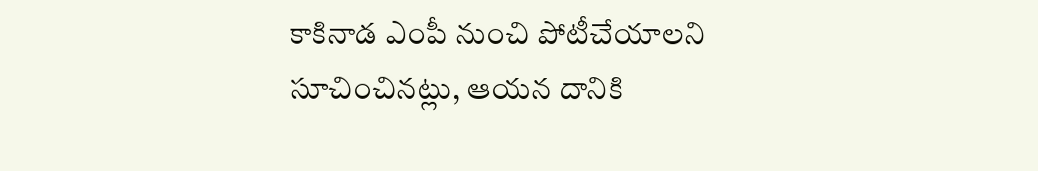కాకినాడ ఎంపీ నుంచి పోటీచేయాలని సూచించినట్లు, ఆయన దానికి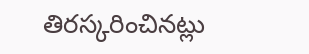తిరస్కరించినట్లు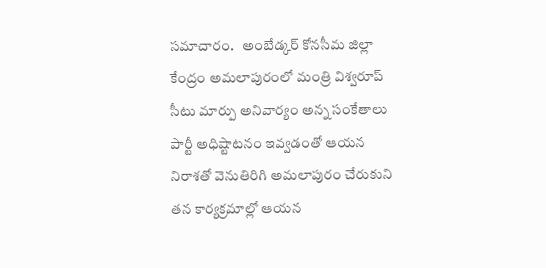సమాచారం.   అంబేడ్కర్‌ కోనసీమ జిల్లా కేంద్రం అమలాపురంలో మంత్రి విశ్వరూప్‌ సీటు మార్పు అనివార్యం అన్న సంకేతాలు పార్టీ అధిష్టాటనం ఇవ్వడంతో ఆయన నిరాశతో వెనుతిరిగి అమలాపురం చేరుకుని తన కార్యక్రమాల్లో ఆయన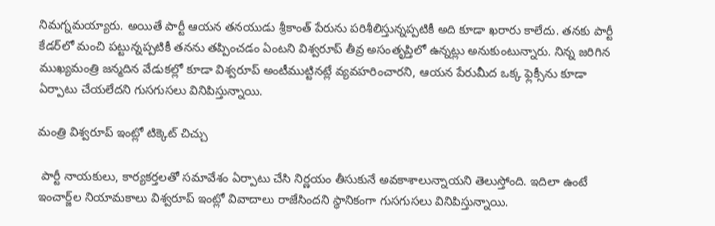నిమగ్నమయ్యారు. అయితే పార్టీ ఆయన తనయుడు శ్రీకాంత్‌ పేరును పరిశీలిస్తున్నప్పటికీ అది కూడా ఖరారు కాలేదు. తనకు పార్టీ కేడర్‌లో మంచి పట్టున్నప్పటికీ తనను తప్పించడం ఏంటని విశ్వరూప్‌ తీవ్ర అసంతృప్తిలో ఉన్నట్లు అనుకుంటున్నారు. నిన్న జరిగిన ముఖ్యమంత్రి జన్మదిన వేడుకల్లో కూడా విశ్వరూప్‌ అంటీముట్టినట్లే వ్యవహరించారని, ఆయన పేరుమీద ఒక్క ఫ్లెక్సీను కూడా ఏర్పాటు చేయలేదని గుసగుసలు వినిపిస్తున్నాయి.

మంత్రి విశ్వరూప్ ఇంట్లో టిక్కెట్ చిచ్చు

 పార్టీ నాయకులు, కార్యకర్తలతో సమావేశం ఏర్పాటు చేసి నిర్ణయం తీసుకునే అవకాశాలున్నాయని తెలుస్తోంది. ఇదిలా ఉంటే ఇంచార్జ్‌ల నియామకాలు విశ్వరూప్‌ ఇంట్లో వివాదాలు రాజేసిందని స్థానికంగా గుసగుసలు వినిపిస్తున్నాయి.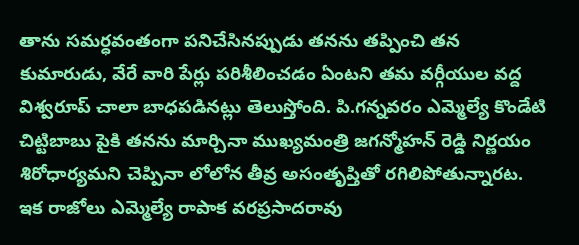తాను సమర్ధవంతంగా పనిచేసినప్పుడు తనను తప్పించి తన కుమారుడు, వేరే వారి పేర్లు పరిశీలించడం ఏంటని తమ వర్గీయుల వద్ద విశ్వరూప్‌ చాలా బాధపడినట్లు తెలుస్తోంది. పి.గన్నవరం ఎమ్మెల్యే కొండేటి చిట్టిబాబు పైకి తనను మార్చినా ముఖ్యమంత్రి జగన్మోహన్‌ రెడ్డి నిర్ణయం శిరోధార్యమని చెప్పినా లోలోన తీవ్ర అసంతృప్తితో రగిలిపోతున్నారట. ఇక రాజోలు ఎమ్మెల్యే రాపాక వరప్రసాదరావు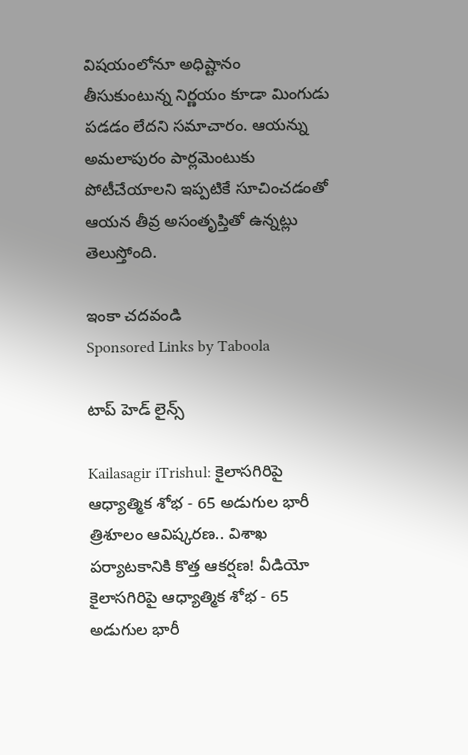విషయంలోనూ అధిష్టానం తీసుకుంటున్న నిర్ణయం కూడా మింగుడు పడడం లేదని సమాచారం. ఆయన్ను అమలాపురం పార్లమెంటుకు పోటీచేయాలని ఇప్పటికే సూచించడంతో ఆయన తీవ్ర అసంతృప్తితో ఉన్నట్లు తెలుస్తోంది.

ఇంకా చదవండి
Sponsored Links by Taboola

టాప్ హెడ్ లైన్స్

Kailasagir iTrishul: కైలాసగిరిపై ఆధ్యాత్మిక శోభ - 65 అడుగుల భారీ త్రిశూలం ఆవిష్కరణ.. విశాఖ పర్యాటకానికి కొత్త ఆకర్షణ! వీడియో
కైలాసగిరిపై ఆధ్యాత్మిక శోభ - 65 అడుగుల భారీ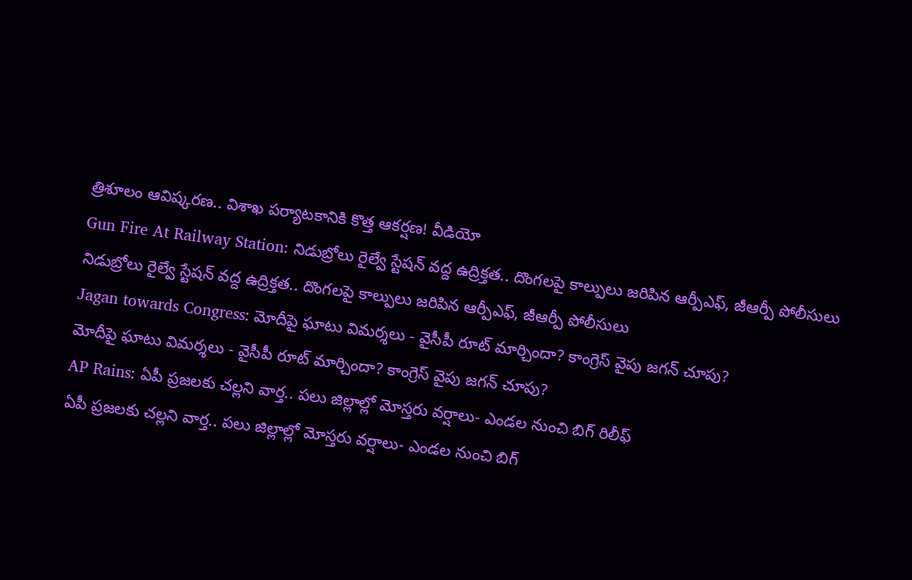త్రిశూలం ఆవిష్కరణ.. విశాఖ పర్యాటకానికి కొత్త ఆకర్షణ! వీడియో
Gun Fire At Railway Station: నిడుబ్రోలు రైల్వే స్టేషన్ వద్ద ఉద్రిక్తత.. దొంగలపై కాల్పులు జరిపిన ఆర్పీఎఫ్, జీఆర్పీ పోలీసులు
నిడుబ్రోలు రైల్వే స్టేషన్ వద్ద ఉద్రిక్తత.. దొంగలపై కాల్పులు జరిపిన ఆర్పీఎఫ్, జీఆర్పీ పోలీసులు
Jagan towards Congress: మోదీపై ఘాటు విమర్శలు - వైసీపీ రూట్ మార్చిందా? కాంగ్రెస్ వైపు జగన్ చూపు?
మోదీపై ఘాటు విమర్శలు - వైసీపీ రూట్ మార్చిందా? కాంగ్రెస్ వైపు జగన్ చూపు?
AP Rains: ఏపీ ప్రజలకు చల్లని వార్త.. పలు జిల్లాల్లో మోస్తరు వర్షాలు- ఎండల నుంచి బిగ్ రిలీఫ్
ఏపీ ప్రజలకు చల్లని వార్త.. పలు జిల్లాల్లో మోస్తరు వర్షాలు- ఎండల నుంచి బిగ్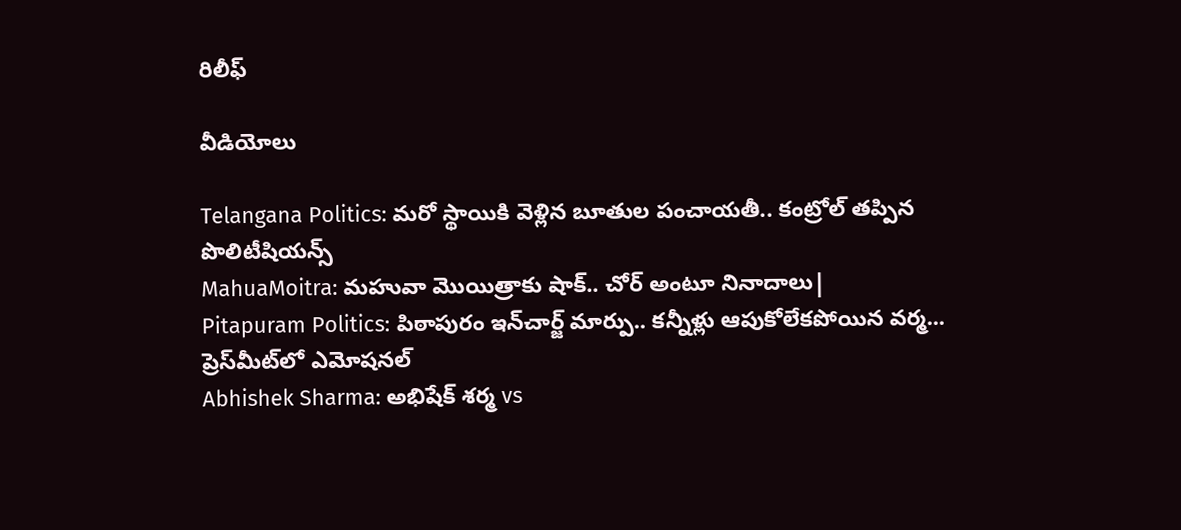రిలీఫ్

వీడియోలు

Telangana Politics: మరో స్థాయికి వెళ్లిన బూతుల పంచాయతీ.. కంట్రోల్ తప్పిన పొలిటీషియన్స్
MahuaMoitra: మహువా మొయిత్రాకు షాక్.. చోర్ అంటూ నినాదాలు|
Pitapuram Politics: పిఠాపురం ఇన్‌చార్జ్ మార్పు.. కన్నీళ్లు ఆపుకోలేకపోయిన వర్మ... ప్రెస్‌మీట్‌లో ఎమోషనల్
Abhishek Sharma: అభిషేక్ శర్మ vs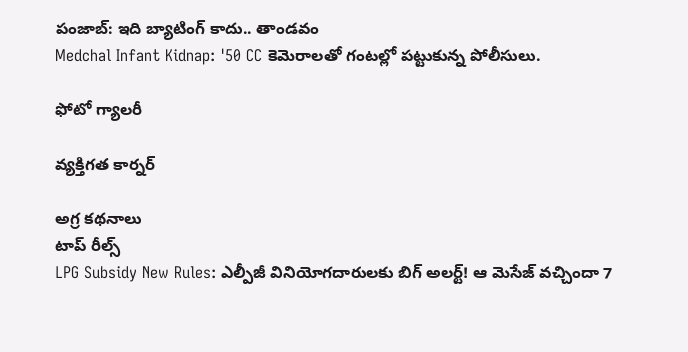పంజాబ్: ఇది బ్యాటింగ్ కాదు.. తాండవం
Medchal Infant Kidnap: '50 CC కెమెరాలతో గంటల్లో పట్టుకున్న పోలీసులు.

ఫోటో గ్యాలరీ

వ్యక్తిగత కార్నర్

అగ్ర కథనాలు
టాప్ రీల్స్
LPG Subsidy New Rules: ఎల్పీజీ వినియోగదారులకు బిగ్ అలర్ట్! ఆ మెసేజ్ వచ్చిందా 7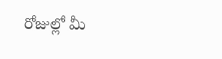రోజుల్లో మీ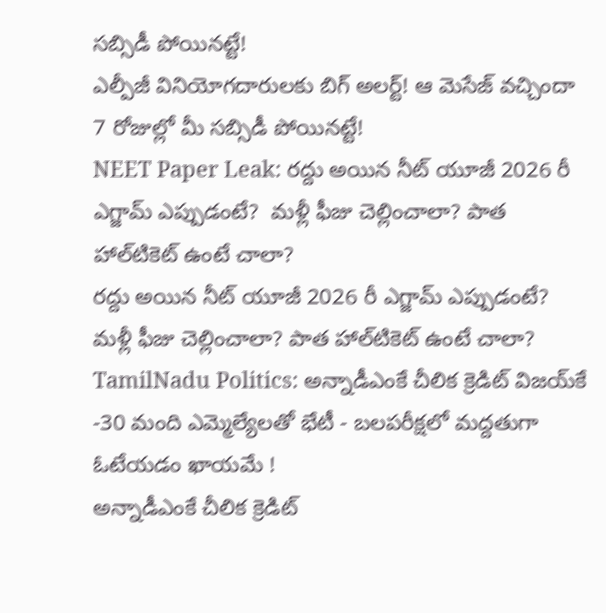సబ్సిడీ పోయినట్టే!
ఎల్పీజీ వినియోగదారులకు బిగ్ అలర్ట్! ఆ మెసేజ్ వచ్చిందా 7 రోజుల్లో మీ సబ్సిడీ పోయినట్టే!
NEET Paper Leak: రద్దు అయిన నీట్ యూజీ 2026 రీ ఎగ్జామ్‌ ఎప్పుడంటే?  మళ్లీ ఫీజు చెల్లించాలా? పాత హాల్‌టికెట్‌ ఉంటే చాలా?
రద్దు అయిన నీట్ యూజీ 2026 రీ ఎగ్జామ్‌ ఎప్పుడంటే?  మళ్లీ ఫీజు చెల్లించాలా? పాత హాల్‌టికెట్‌ ఉంటే చాలా?
TamilNadu Politics: అన్నాడీఎంకే చీలిక క్రెడిట్ విజయ్‌కే -30 మంది ఎమ్మెల్యేలతో భేటీ - బలపరీక్షలో మద్దతుగా ఓటేయడం ఖాయమే !
అన్నాడీఎంకే చీలిక క్రెడిట్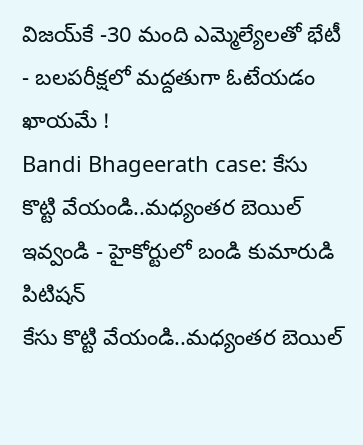విజయ్‌కే -30 మంది ఎమ్మెల్యేలతో భేటీ - బలపరీక్షలో మద్దతుగా ఓటేయడం ఖాయమే !
Bandi Bhageerath case: కేసు కొట్టి వేయండి..మధ్యంతర బెయిల్ ఇవ్వండి - హైకోర్టులో బండి కుమారుడి పిటిషన్
కేసు కొట్టి వేయండి..మధ్యంతర బెయిల్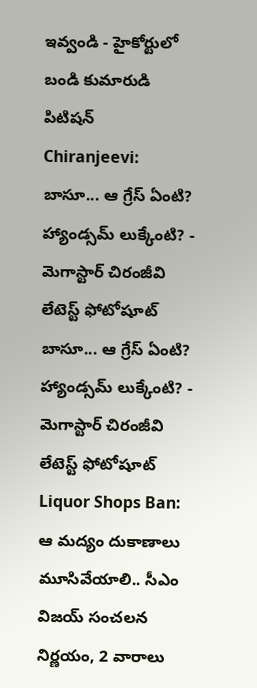ఇవ్వండి - హైకోర్టులో బండి కుమారుడి పిటిషన్
Chiranjeevi: బాసూ... ఆ గ్రేస్ ఏంటి? హ్యాండ్సమ్ లుక్కేంటి? - మెగాస్టార్ చిరంజీవి లేటెస్ట్ ఫోటోషూట్
బాసూ... ఆ గ్రేస్ ఏంటి? హ్యాండ్సమ్ లుక్కేంటి? - మెగాస్టార్ చిరంజీవి లేటెస్ట్ ఫోటోషూట్
Liquor Shops Ban: ఆ మద్యం దుకాణాలు మూసివేయాలి.. సీఎం విజయ్ సంచలన నిర్ణయం, 2 వారాలు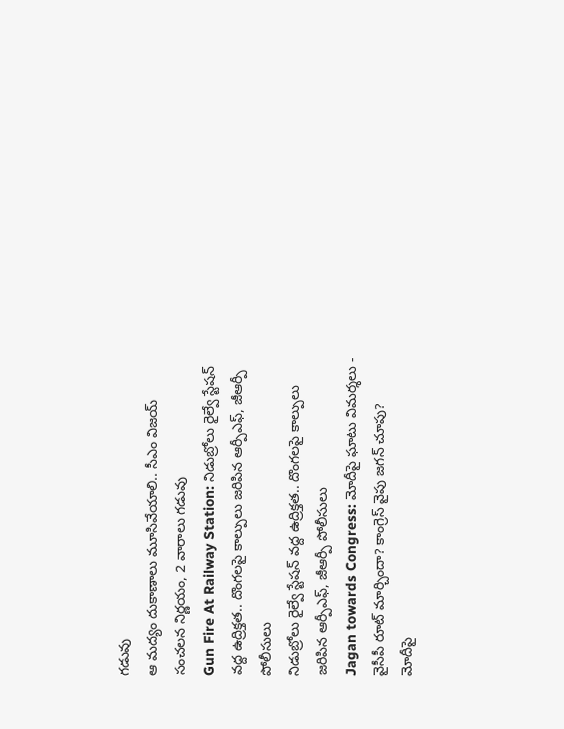గడువు
ఆ మద్యం దుకాణాలు మూసివేయాలి.. సీఎం విజయ్ సంచలన నిర్ణయం, 2 వారాలు గడువు
Gun Fire At Railway Station: నిడుబ్రోలు రైల్వే స్టేషన్ వద్ద ఉద్రిక్తత.. దొంగలపై కాల్పులు జరిపిన ఆర్పీఎఫ్, జీఆర్పీ పోలీసులు
నిడుబ్రోలు రైల్వే స్టేషన్ వద్ద ఉద్రిక్తత.. దొంగలపై కాల్పులు జరిపిన ఆర్పీఎఫ్, జీఆర్పీ పోలీసులు
Jagan towards Congress: మోదీపై ఘాటు విమర్శలు - వైసీపీ రూట్ మార్చిందా? కాంగ్రెస్ వైపు జగన్ చూపు?
మోదీపై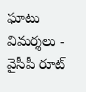ఘాటు విమర్శలు - వైసీపీ రూట్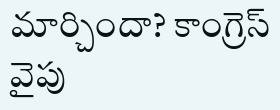మార్చిందా? కాంగ్రెస్ వైపు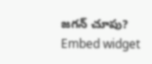జగన్ చూపు?
Embed widget